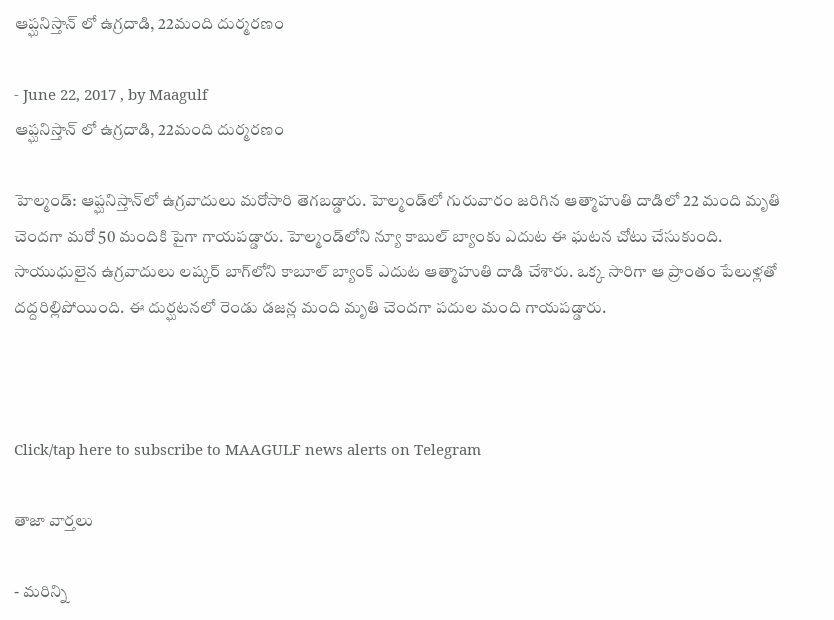ఆప్ఘనిస్తాన్‌ లో ఉగ్రదాడి, 22మంది దుర్మరణం

- June 22, 2017 , by Maagulf
ఆప్ఘనిస్తాన్‌ లో ఉగ్రదాడి, 22మంది దుర్మరణం

హెల్మండ్‌: ఆప్ఘనిస్తాన్‌లో ఉగ్రవాదులు మరోసారి తెగబడ్డారు. హెల్మండ్‌లో గురువారం జరిగిన ఆత్మాహుతి దాడిలో 22 మంది మృతి చెందగా మరో 50 మందికి పైగా గాయపడ్డారు. హెల్మండ్‌లోని న్యూ కాబుల్ బ్యాంకు ఎదుట ఈ ఘటన చోటు చేసుకుంది. సాయుధులైన ఉగ్రవాదులు లష్కర్‌ బాగ్‌లోని కాబూల్ బ్యాంక్ ఎదుట ఆత్మాహుతి దాడి చేశారు. ఒక్క సారిగా ఆ ప్రాంతం పేలుళ్లతో దద్దరిల్లిపోయింది. ఈ దుర్ఘటనలో రెండు డజన్ల మంది మృతి చెందగా పదుల మంది గాయపడ్డారు.



Click/tap here to subscribe to MAAGULF news alerts on Telegram

తాజా వార్తలు

- మరిన్ని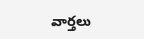వార్తలు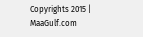Copyrights 2015 | MaaGulf.com